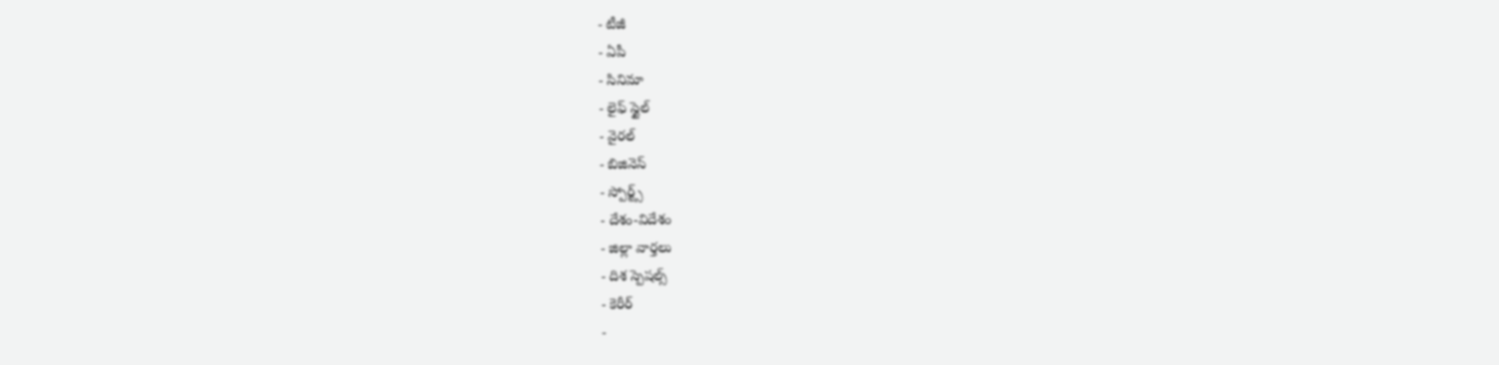- టీజీ
- ఏపీ
- సినిమా
- లైఫ్ స్టైల్
- వైరల్
- బిజినెస్
- స్పోర్ట్స్
- దేశం-విదేశం
- జిల్లా వార్తలు
- దిశ స్పెషల్స్
- కెరీర్
-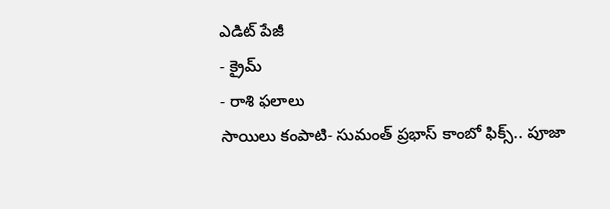ఎడిట్ పేజీ
- క్రైమ్
- రాశి ఫలాలు
సాయిలు కంపాటి- సుమంత్ ప్రభాస్ కాంబో ఫిక్స్.. పూజా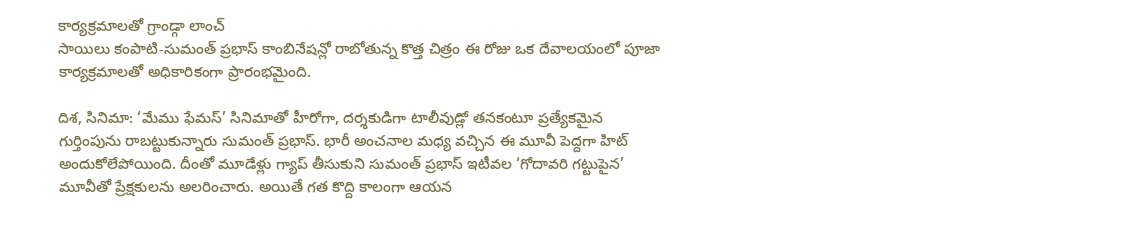కార్యక్రమాలతో గ్రాండ్గా లాంచ్
సాయిలు కంపాటి-సుమంత్ ప్రభాస్ కాంబినేషన్లో రాబోతున్న కొత్త చిత్రం ఈ రోజు ఒక దేవాలయంలో పూజా కార్యక్రమాలతో అధికారికంగా ప్రారంభమైంది.

దిశ, సినిమా: ‘మేము ఫేమస్’ సినిమాతో హీరోగా, దర్శకుడిగా టాలీవుడ్లో తనకంటూ ప్రత్యేకమైన గుర్తింపును రాబట్టుకున్నారు సుమంత్ ప్రభాస్. భారీ అంచనాల మధ్య వచ్చిన ఈ మూవీ పెద్దగా హిట్ అందుకోలేపోయింది. దీంతో మూడేళ్లు గ్యాప్ తీసుకుని సుమంత్ ప్రభాస్ ఇటీవల ‘గోదావరి గట్టుపైన’ మూవీతో ప్రేక్షకులను అలరించారు. అయితే గత కొద్ది కాలంగా ఆయన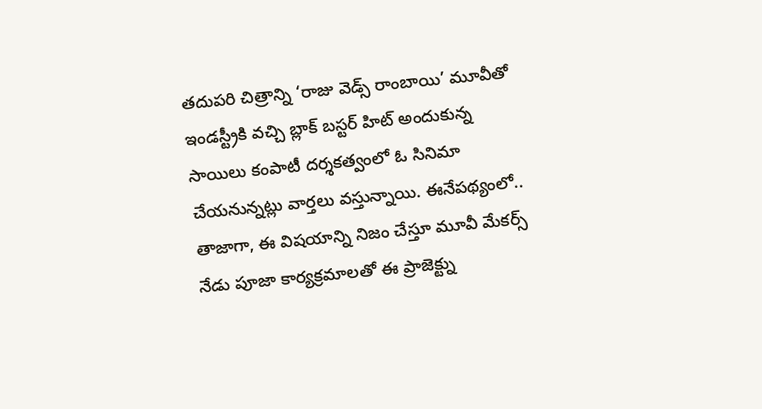తదుపరి చిత్రాన్ని ‘రాజు వెడ్స్ రాంబాయి’ మూవీతో ఇండస్ట్రీకి వచ్చి బ్లాక్ బస్టర్ హిట్ అందుకున్న సాయిలు కంపాటీ దర్శకత్వంలో ఓ సినిమా చేయనున్నట్లు వార్తలు వస్తున్నాయి. ఈనేపథ్యంలో.. తాజాగా, ఈ విషయాన్ని నిజం చేస్తూ మూవీ మేకర్స్ నేడు పూజా కార్యక్రమాలతో ఈ ప్రాజెక్ట్ను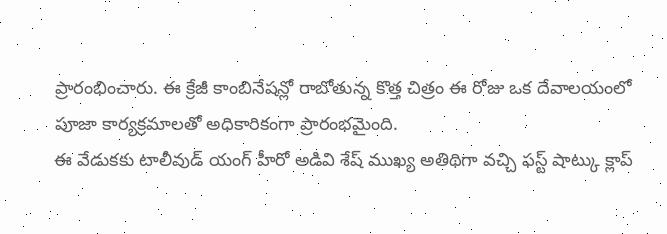ప్రారంభించారు. ఈ క్రేజీ కాంబినేషన్లో రాబోతున్న కొత్త చిత్రం ఈ రోజు ఒక దేవాలయంలో పూజా కార్యక్రమాలతో అధికారికంగా ప్రారంభమైంది.
ఈ వేడుకకు టాలీవుడ్ యంగ్ హీరో అడివి శేష్ ముఖ్య అతిథిగా వచ్చి ఫస్ట్ షాట్కు క్లాప్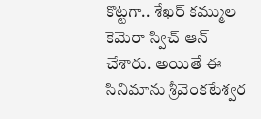కొట్టగా.. శేఖర్ కమ్ముల కెమెరా స్విచ్ ఆన్ చేశారు. అయితే ఈ సినిమాను శ్రీవెంకటేశ్వర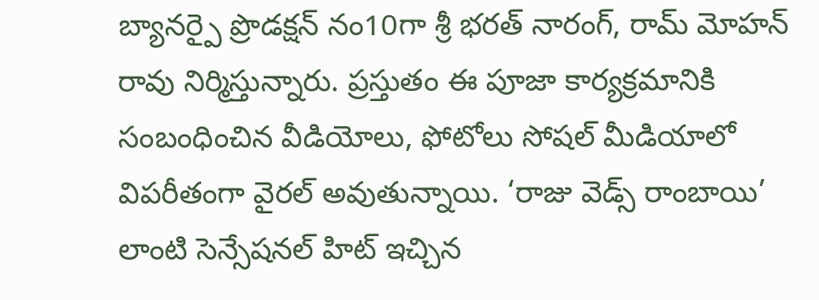బ్యానర్పై ప్రొడక్షన్ నం10గా శ్రీ భరత్ నారంగ్, రామ్ మోహన్ రావు నిర్మిస్తున్నారు. ప్రస్తుతం ఈ పూజా కార్యక్రమానికి సంబంధించిన వీడియోలు, ఫోటోలు సోషల్ మీడియాలో విపరీతంగా వైరల్ అవుతున్నాయి. ‘రాజు వెడ్స్ రాంబాయి’ లాంటి సెన్సేషనల్ హిట్ ఇచ్చిన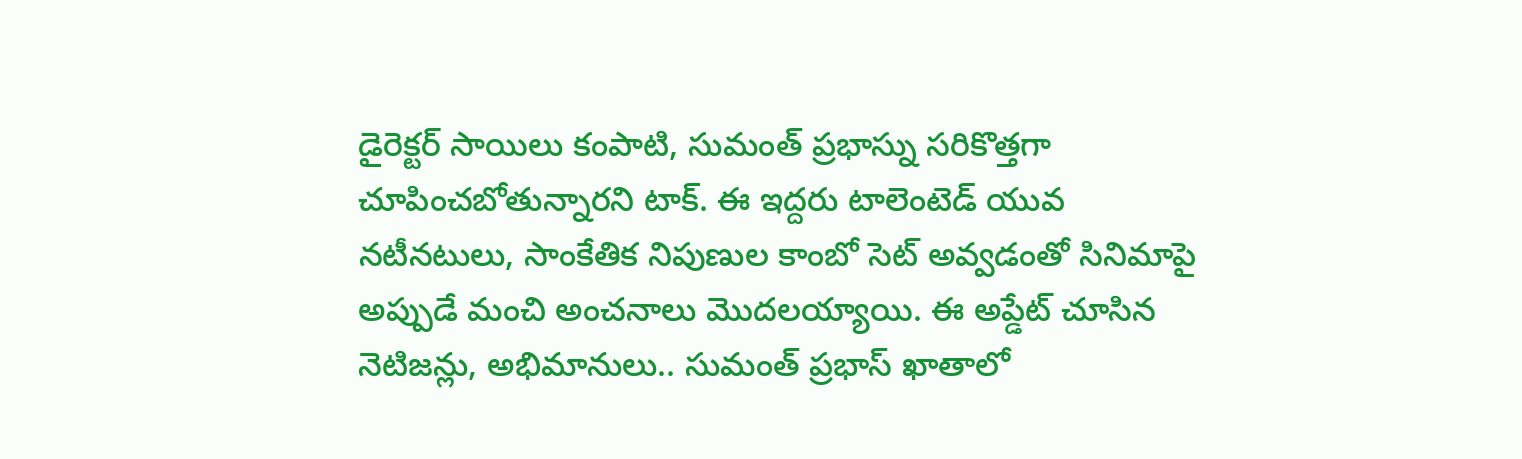డైరెక్టర్ సాయిలు కంపాటి, సుమంత్ ప్రభాస్ను సరికొత్తగా చూపించబోతున్నారని టాక్. ఈ ఇద్దరు టాలెంటెడ్ యువ నటీనటులు, సాంకేతిక నిపుణుల కాంబో సెట్ అవ్వడంతో సినిమాపై అప్పుడే మంచి అంచనాలు మొదలయ్యాయి. ఈ అప్డేట్ చూసిన నెటిజన్లు, అభిమానులు.. సుమంత్ ప్రభాస్ ఖాతాలో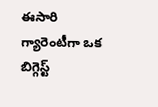ఈసారి గ్యారెంటీగా ఒక బిగ్గెస్ట్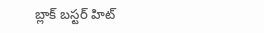బ్లాక్ బస్టర్ హిట్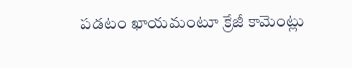పడటం ఖాయమంటూ క్రేజీ కామెంట్లు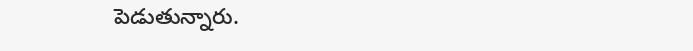పెడుతున్నారు.